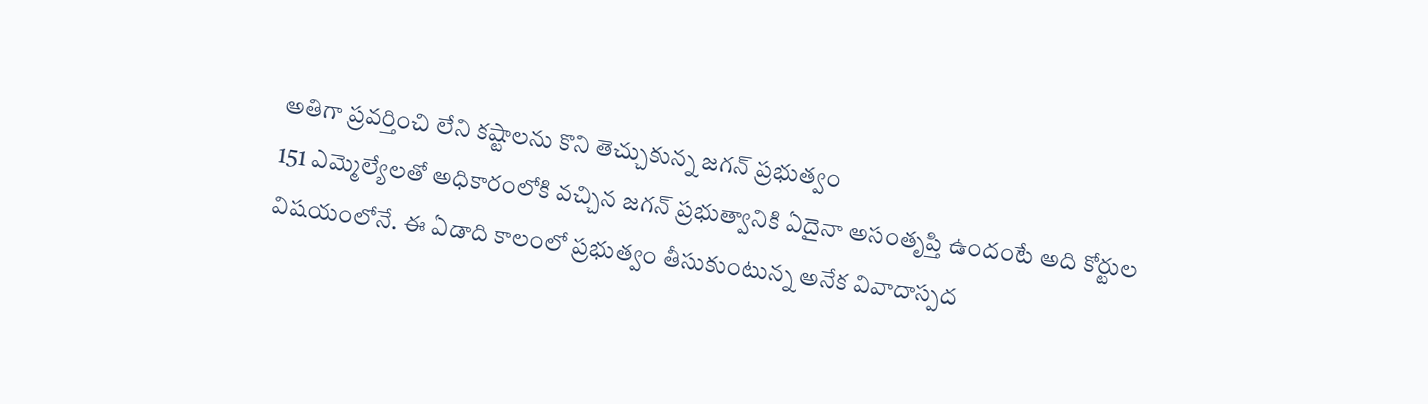అతిగా ప్రవర్తించి లేని కష్టాలను కొని తెచ్చుకున్న జగన్ ప్రభుత్వం
151 ఎమ్మెల్యేలతో అధికారంలోకి వచ్చిన జగన్ ప్రభుత్వానికి ఏదైనా అసంతృప్తి ఉందంటే అది కోర్టుల విషయంలోనే. ఈ ఏడాది కాలంలో ప్రభుత్వం తీసుకుంటున్న అనేక వివాదాస్పద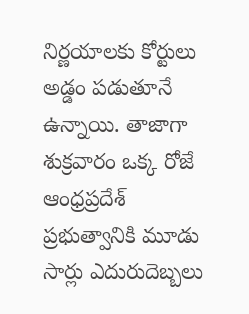నిర్ణయాలకు కోర్టులు అడ్డం పడుతూనే ఉన్నాయి. తాజాగా శుక్రవారం ఒక్క రోజే ఆంధ్రప్రదేశ్ ప్రభుత్వానికి మూడు సార్లు ఎదురుదెబ్బలు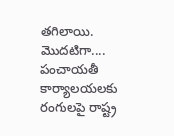తగిలాయి.
మొదటిగా.... పంచాయతీ కార్యాలయలకు రంగులపై రాష్ట్ర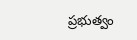ప్రభుత్వం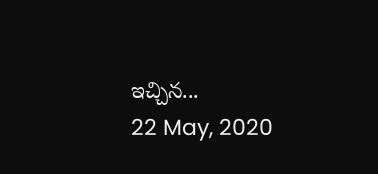ఇచ్చిన...
22 May, 2020